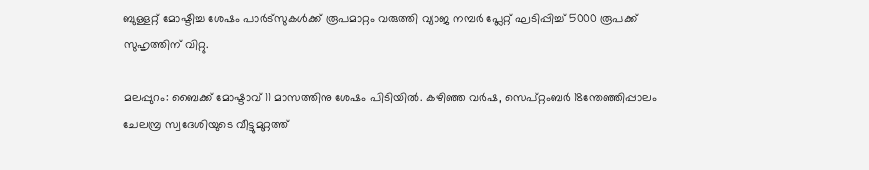ബുള്ളറ്റ് മോഷ്ടിച്ച ശേഷം പാര്‍ട്‌സുകള്‍ക്ക് രൂപമാറ്റം വരുത്തി വ്യാജ നമ്പര്‍ പ്ലേറ്റ് ഘടിപ്പിച്ച് 5000 രൂപക്ക് സുഹൃത്തിന് വിറ്റു.

മലപ്പുറം: ബൈക്ക് മോഷ്ടാവ് 11 മാസത്തിനു ശേഷം പിടിയില്‍. കഴിഞ്ഞ വര്‍ഷ, സെപ്റ്റംബര്‍ 18ന്തേഞ്ഞിപ്പാലം ചേലമ്പ്ര സ്വദേശിയുടെ വീട്ടുമുറ്റത്ത്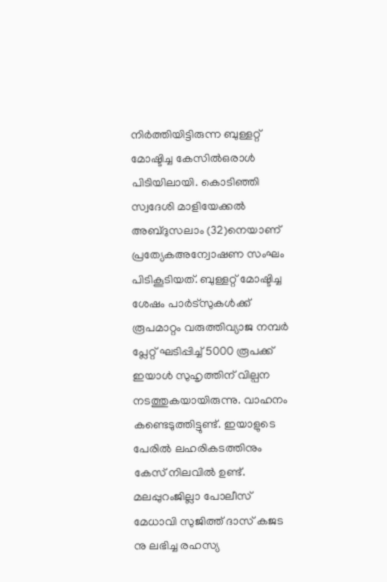നിര്‍ത്തിയിട്ടിരുന്ന ബുള്ളറ്റ് മോഷ്ടിച്ച കേസില്‍ഒരാള്‍ പിടിയിലായി. കൊടിഞ്ഞി സ്വദേശി മാളിയേക്കല്‍ അബ്ദുസലാം (32)നെയാണ് പ്രത്യേകഅന്വോഷണ സംഘം പിടികൂടിയത്. ബുള്ളറ്റ് മോഷ്ടിച്ച ശേഷം പാര്‍ട്‌സുകള്‍ക്ക് രൂപമാറ്റം വരുത്തിവ്യാജ നമ്പര്‍ പ്ലേറ്റ് ഘടിപ്പിച്ച് 5000 രൂപക്ക് ഇയാള്‍ സുഹൃത്തിന് വില്പന നടത്തുകയായിരുന്നു. വാഹനം കണ്ടെടുത്തിട്ടുണ്ട്. ഇയാളുടെ പേരില്‍ ലഹരികടത്തിനും കേസ് നിലവില്‍ ഉണ്ട്. മലപ്പുറംജില്ലാ പോലീസ് മേധാവി സുജിത്ത് ദാസ് കജട നു ലഭിച്ച രഹസ്യ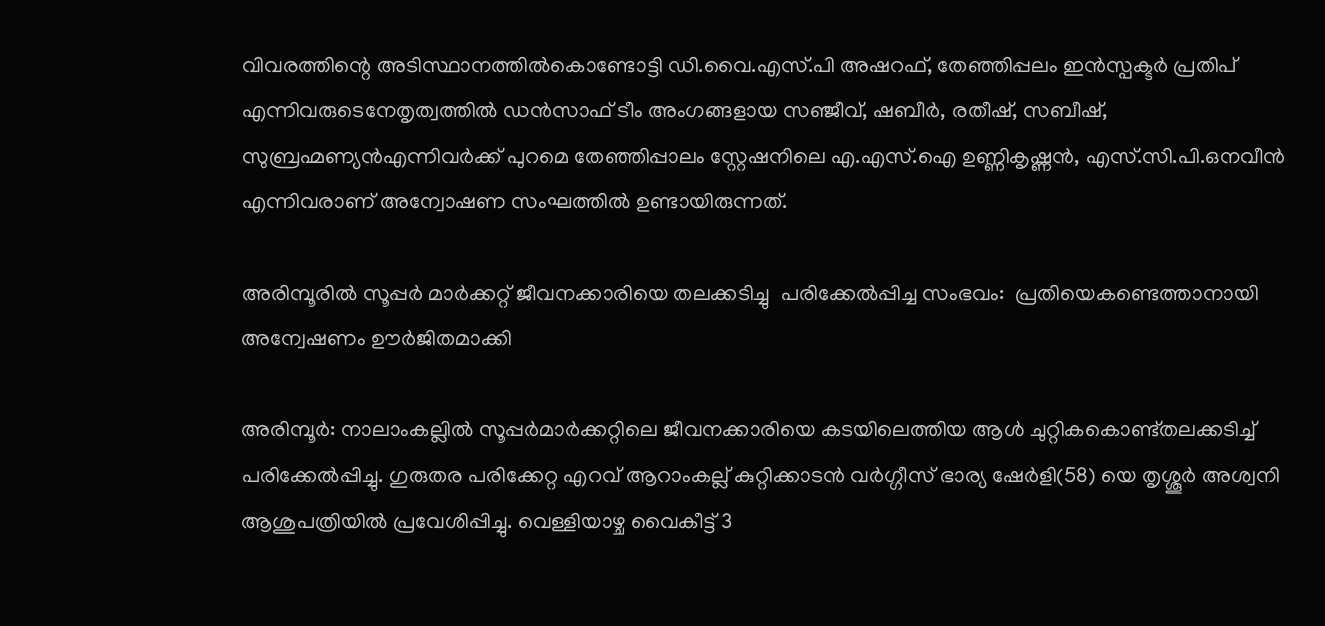വിവരത്തിന്റെ അടിസ്ഥാനത്തില്‍കൊണ്ടോട്ടി ഡി.വൈ.എസ്.പി അഷറഫ്, തേഞ്ഞിപ്പലം ഇന്‍സ്പക്ടര്‍ പ്രതിപ് എന്നിവരുടെനേതൃത്വത്തില്‍ ഡന്‍സാഫ് ടീം അംഗങ്ങളായ സഞ്ജീവ്, ഷബീര്‍, രതീഷ്, സബീഷ്, സുബ്രഹ്മണ്യന്‍എന്നിവര്‍ക്ക് പുറമെ തേഞ്ഞിപ്പാലം സ്റ്റേഷനിലെ എ.എസ്.ഐ ഉണ്ണികൃഷ്ണന്‍, എസ്.സി.പി.ഒനവീന്‍ എന്നിവരാണ് അന്വോഷണ സംഘത്തില്‍ ഉണ്ടായിരുന്നത്.

അരിമ്പൂരിൽ സൂപ്പർ മാർക്കറ്റ് ജീവനക്കാരിയെ തലക്കടിച്ചു  പരിക്കേൽപ്പിച്ച സംഭവം:  പ്രതിയെകണ്ടെത്താനായി അന്വേഷണം ഊർജിതമാക്കി

അരിമ്പൂർ: നാലാംകല്ലിൽ സൂപ്പർമാർക്കറ്റിലെ ജീവനക്കാരിയെ കടയിലെത്തിയ ആൾ ചുറ്റികകൊണ്ട്തലക്കടിച്ച് പരിക്കേൽപ്പിച്ചു. ഗുരുതര പരിക്കേറ്റ എറവ് ആറാംകല്ല് കുറ്റിക്കാടൻ വർഗ്ഗീസ് ഭാര്യ ഷേർളി(58) യെ തൃശ്ശൂർ അശ്വനി ആശുപത്രിയിൽ പ്രവേശിപ്പിച്ചു. വെള്ളിയാഴ്ച വൈകീട്ട് 3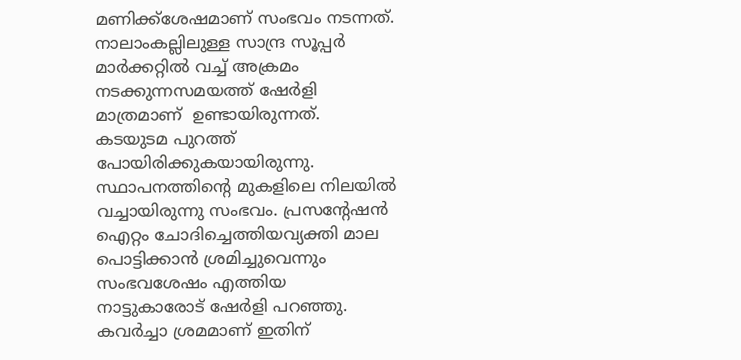മണിക്ക്ശേഷമാണ് സംഭവം നടന്നത്. നാലാംകല്ലിലുള്ള സാന്ദ്ര സൂപ്പർ മാർക്കറ്റിൽ വച്ച് അക്രമം നടക്കുന്നസമയത്ത് ഷേർളി മാത്രമാണ്  ഉണ്ടായിരുന്നത്. കടയുടമ പുറത്ത് പോയിരിക്കുകയായിരുന്നു. സ്ഥാപനത്തിന്റെ മുകളിലെ നിലയിൽ വച്ചായിരുന്നു സംഭവം. പ്രസന്റേഷൻ ഐറ്റം ചോദിച്ചെത്തിയവ്യക്തി മാല പൊട്ടിക്കാൻ ശ്രമിച്ചുവെന്നും സംഭവശേഷം എത്തിയ നാട്ടുകാരോട് ഷേർളി പറഞ്ഞു. കവർച്ചാ ശ്രമമാണ് ഇതിന്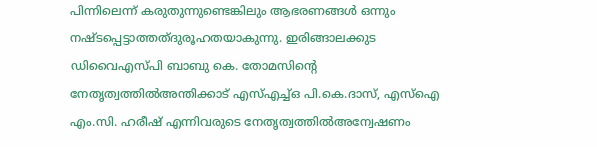പിന്നിലെന്ന് കരുതുന്നുണ്ടെങ്കിലും ആഭരണങ്ങൾ ഒന്നും നഷ്ടപ്പെട്ടാത്തത്ദുരൂഹതയാകുന്നു. ഇരിങ്ങാലക്കുട ഡിവൈഎസ്പി ബാബു കെ. തോമസിന്റെ നേതൃത്വത്തിൽഅന്തിക്കാട് എസ്എച്ച്ഒ പി.കെ.ദാസ്, എസ്ഐ എം.സി. ഹരീഷ് എന്നിവരുടെ നേതൃത്വത്തിൽഅന്വേഷണം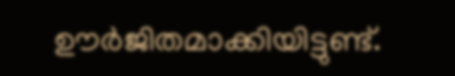ഊർജിതമാക്കിയിട്ടുണ്ട്.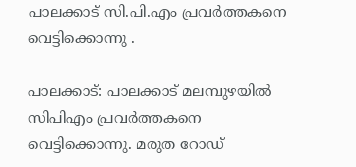പാലക്കാട് സി.പി.എം പ്രവർത്തകനെ വെട്ടിക്കൊന്നു .

പാലക്കാട്: പാലക്കാട് മലമ്പുഴയിൽ സിപിഎം പ്രവർത്തകനെ വെട്ടിക്കൊന്നു. മരുത റോഡ്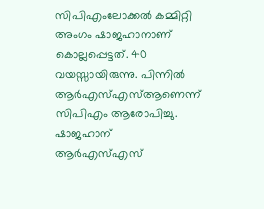സിപിഎംലോക്കൽ കമ്മിറ്റി അംഗം ഷാജഹാനാണ് കൊല്ലപ്പെട്ടത്. 40 വയസ്സായിരുന്നു. പിന്നിൽ ആര്‍എസ്എസ്ആണെന്ന് സിപിഎം ആരോപിച്ചു. ഷാജഹാന് ആര്‍എസ്എസ്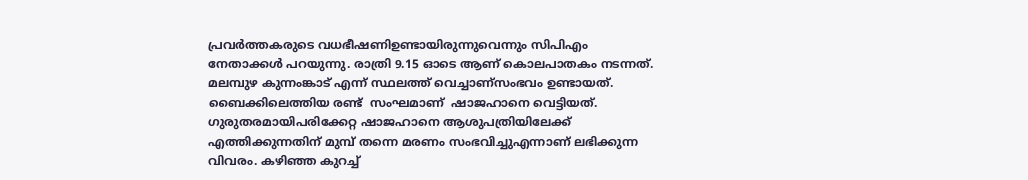പ്രവര്‍ത്തകരുടെ വധഭീഷണിഉണ്ടായിരുന്നുവെന്നും സിപിഎം നേതാക്കള്‍ പറയുന്നു. രാത്രി 9.15 ഓടെ ആണ് കൊലപാതകം നടന്നത്. മലമ്പുഴ കുന്നംങ്കാട് എന്ന് സ്ഥലത്ത് വെച്ചാണ്സംഭവം ഉണ്ടായത്. ബൈക്കിലെത്തിയ രണ്ട്  സംഘമാണ്  ഷാജഹാനെ വെട്ടിയത്. ഗുരുതരമായിപരിക്കേറ്റ ഷാജഹാനെ ആശുപത്രിയിലേക്ക് എത്തിക്കുന്നതിന് മുമ്പ് തന്നെ മരണം സംഭവിച്ചുഎന്നാണ് ലഭിക്കുന്ന വിവരം. കഴിഞ്ഞ കുറച്ച്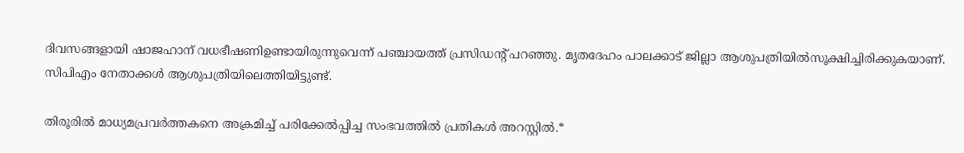ദിവസങ്ങളായി ഷാജഹാന് വധഭീഷണിഉണ്ടായിരുന്നുവെന്ന് പഞ്ചായത്ത് പ്രസിഡന്‍റ് പറഞ്ഞു. മൃതദേഹം പാലക്കാട് ജില്ലാ ആശുപത്രിയില്‍സൂക്ഷിച്ചിരിക്കുകയാണ്. സിപിഎം നേതാക്കള്‍ ആശുപത്രിയിലെത്തിയിട്ടുണ്ട്.

തിരൂരിൽ മാധ്യമപ്രവർത്തകനെ അക്രമിച്ച് പരിക്കേൽപ്പിച്ച സംഭവത്തിൽ പ്രതികൾ അറസ്റ്റിൽ.*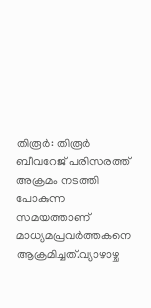തിരൂർ: തിരൂർ ബീവറേജ് പരിസരത്ത് അക്രമം നടത്തി പോകുന്ന സമയത്താണ്  മാധ്യമപ്രവർത്തകനെ ആക്രമിച്ചത്.വ്യാഴാഴ്ച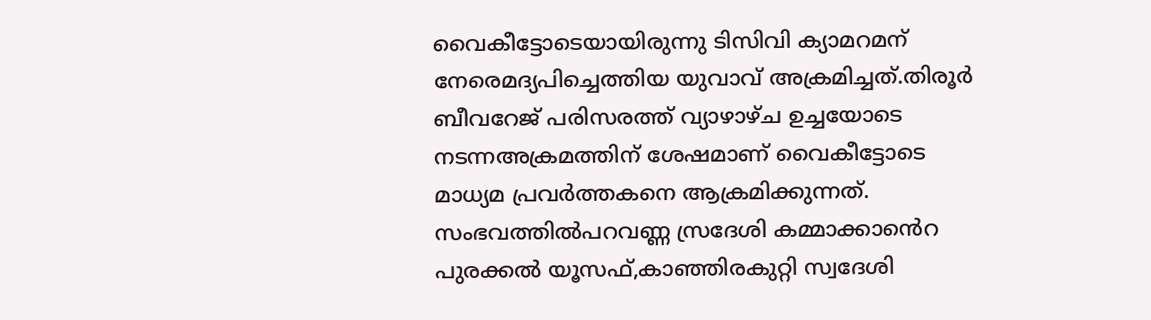വൈകീട്ടോടെയായിരുന്നു ടിസിവി ക്യാമറമന് നേരെമദ്യപിച്ചെത്തിയ യുവാവ് അക്രമിച്ചത്.തിരൂർ ബീവറേജ് പരിസരത്ത് വ്യാഴാഴ്ച ഉച്ചയോടെ നടന്നഅക്രമത്തിന് ശേഷമാണ് വൈകീട്ടോടെ മാധ്യമ പ്രവർത്തകനെ ആക്രമിക്കുന്നത്. സംഭവത്തിൽപറവണ്ണ സ്രദേശി കമ്മാക്കാൻെറ പുരക്കൽ യൂസഫ്,കാഞ്ഞിരകുറ്റി സ്വദേശി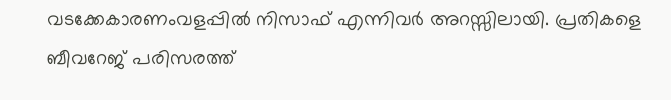വടക്കേകാരണംവളപ്പിൽ നിസാഫ് എന്നിവർ അറസ്സിലായി. പ്രതികളെ  ബീവറേജ് പരിസരത്ത്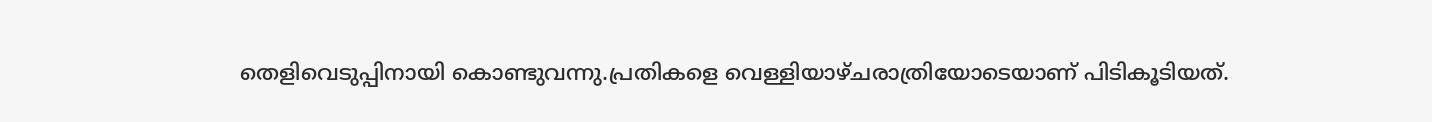തെളിവെടുപ്പിനായി കൊണ്ടുവന്നു.പ്രതികളെ വെള്ളിയാഴ്ചരാത്രിയോടെയാണ് പിടികൂടിയത്.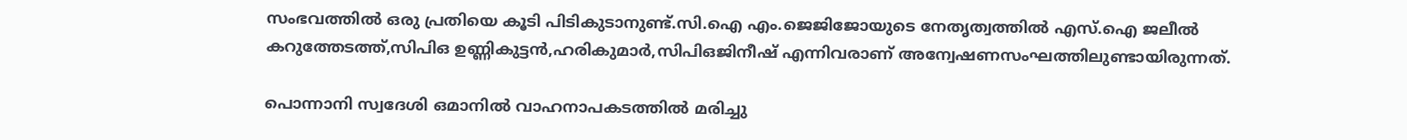സംഭവത്തിൽ ഒരു പ്രതിയെ കൂടി പിടികുടാനുണ്ട്.സി.ഐ എം.ജെജിജോയുടെ നേതൃത്വത്തിൽ എസ്.ഐ ജലീൽ കറുത്തേടത്ത്,സിപിഒ ഉണ്ണികുട്ടൻ,ഹരികുമാർ,സിപിഒജിനീഷ് എന്നിവരാണ് അന്വേഷണസംഘത്തിലുണ്ടായിരുന്നത്.

പൊന്നാനി സ്വദേശി ഒമാനില്‍ വാഹനാപകടത്തില്‍ മരിച്ചു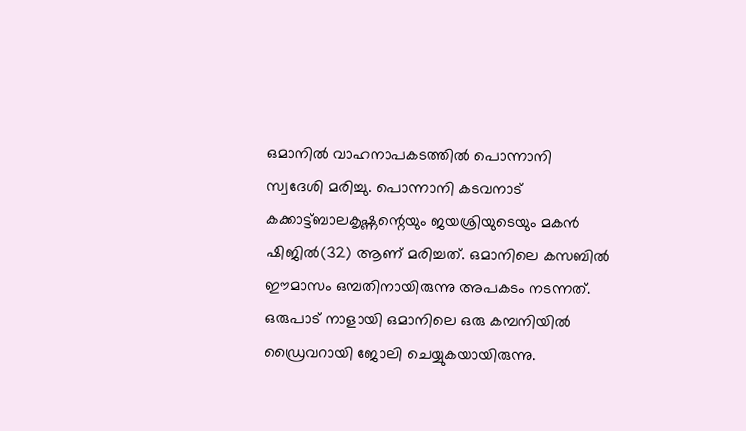ഒമാനില്‍ വാഹനാപകടത്തില്‍ പൊന്നാനി സ്വദേശി മരിച്ചു. പൊന്നാനി കടവനാട് കക്കാട്ട്ബാലകൃഷ്ണന്റെയും ജയശ്രിയുടെയും മകന്‍ ഷിജില്‍(32) ആണ് മരിച്ചത്. ഒമാനിലെ കസബില്‍ ഈമാസം ഒമ്പതിനായിരുന്നു അപകടം നടന്നത്. ഒരുപാട് നാളായി ഒമാനിലെ ഒരു കമ്പനിയില്‍ ഡ്രൈവറായി ജോലി ചെയ്യുകയായിരുന്നു.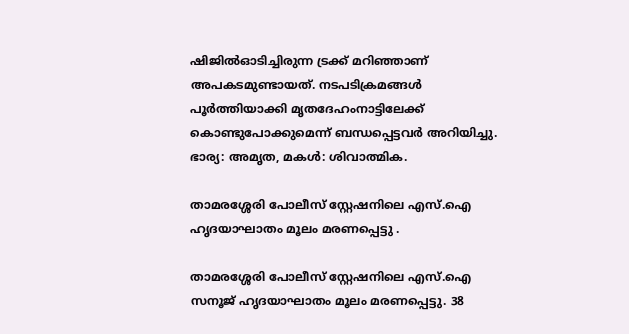ഷിജില്‍ഓടിച്ചിരുന്ന ട്രക്ക് മറിഞ്ഞാണ് അപകടമുണ്ടായത്. നടപടിക്രമങ്ങള്‍ പൂര്‍ത്തിയാക്കി മൃതദേഹംനാട്ടിലേക്ക് കൊണ്ടുപോക്കുമെന്ന് ബന്ധപ്പെട്ടവർ അറിയിച്ചു. ഭാര്യ: അമൃത, മകള്‍: ശിവാത്മിക.

താമരശ്ശേരി പോലീസ് സ്റ്റേഷനിലെ എസ്.ഐ  ഹൃദയാഘാതം മൂലം മരണപ്പെട്ടു .

താമരശ്ശേരി പോലീസ് സ്റ്റേഷനിലെ എസ്.ഐ സനൂജ് ഹൃദയാഘാതം മൂലം മരണപ്പെട്ടു. 38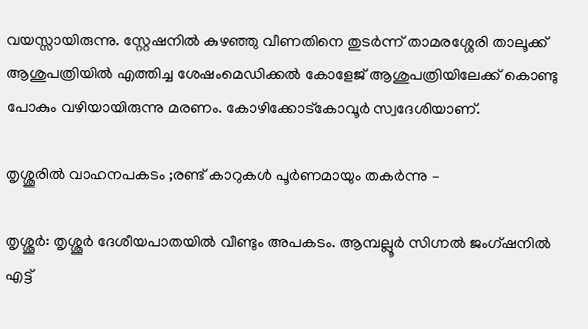വയസ്സായിരുന്നു. സ്റ്റേഷനിൽ കുഴഞ്ഞു വീണതിനെ തുടർന്ന് താമരശ്ശേരി താലൂക്ക് ആശുപത്രിയിൽ എത്തിച്ച ശേഷംമെഡിക്കൽ കോളേജ് ആശുപത്രിയിലേക്ക് കൊണ്ടു പോകും വഴിയായിരുന്നു മരണം. കോഴിക്കോട്കോവൂർ സ്വദേശിയാണ്.

തൃശ്ശൂരിൽ വാഹനപകടം ;രണ്ട് കാറുകൾ പൂ‌‌‌ർണമായും തകർന്നു –

തൃശ്ശൂർ: തൃശ്ശൂർ ദേശീയപാതയിൽ വീണ്ടും അപകടം. ആമ്പല്ലൂർ സിഗ്നൽ ജംഗ്ഷനിൽ എട്ട്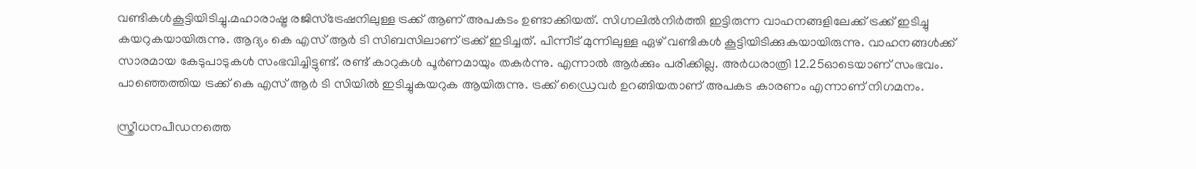വണ്ടികൾകൂട്ടിയിടിച്ചു.മഹാരാഷ്ട്ര രജിസ്ട്രേഷനിലുള്ള ട്രക്ക് ആണ് അപകടം ഉണ്ടാക്കിയത്. സിഗ്നലിൽനിർത്തി ഇട്ടിരുന്ന വാഹനങ്ങളിലേക്ക് ട്രക്ക് ഇടിച്ചു കയറുകയായിരുന്നു. ആദ്യം കെ എസ് ആർ ടി സിബസിലാണ് ട്രക്ക് ഇടിച്ചത്. പിന്നീട് മുന്നിലുള്ള ഏഴ് വണ്ടികൾ കൂട്ടിയിടിക്കുകയായിരുന്നു. വാഹനങ്ങൾക്ക് സാരമായ കേടുപാടുകൾ സംഭവിച്ചിട്ടുണ്ട്. രണ്ട് കാറുകൾ പൂ‌‌‌ർണമായും തകർന്നു. എന്നാൽ ആർക്കും പരിക്കില്ല. അർധരാത്രി 12.25ഓടെയാണ് സംഭവം. പാഞ്ഞെത്തിയ ട്രക്ക് കെ എസ് ആർ ടി സിയിൽ ഇടിച്ചുകയറുക ആയിരുന്നു. ട്രക്ക് ഡ്രൈവർ ഉറങ്ങിയതാണ് അപകട കാരണം എന്നാണ് നിഗമനം.

സ്ത്രീധനപീഡനത്തെ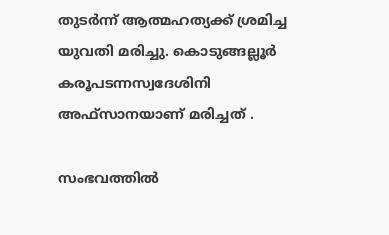തുടര്‍ന്ന് ആത്മഹത്യക്ക് ശ്രമിച്ച യുവതി മരിച്ചു. കൊടുങ്ങല്ലൂര്‍ കരൂപടന്നസ്വദേശിനി അഫ്‌സാനയാണ് മരിച്ചത് .

സംഭവത്തില്‍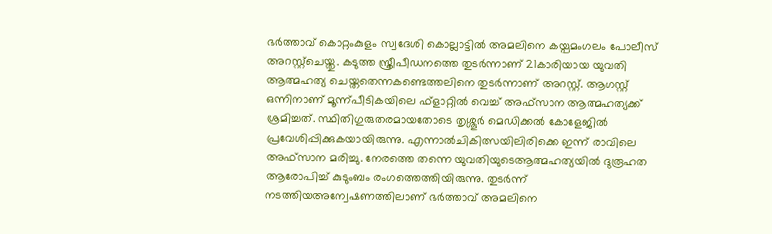ഭര്‍ത്താവ് കൊറ്റംകുളം സ്വദേശി കൊല്ലാട്ടില്‍ അമലിനെ കയ്പമംഗലം പോലീസ് അറസ്റ്റ്ചെയ്തു. കടുത്ത സ്ത്രീപീഡനത്തെ തുടര്‍ന്നാണ് 21കാരിയായ യുവതി ആത്മഹത്യ ചെയ്തതെന്നകണ്ടെത്തലിനെ തുടര്‍ന്നാണ് അറസ്റ്റ്. ആഗസ്റ്റ് ഒന്നിനാണ് മൂന്ന്പീടികയിലെ ഫ്‌ളാറ്റില്‍ വെച്ച്‌ അഫ്‌സാന ആത്മഹത്യക്ക് ശ്രമിച്ചത്. സ്ഥിതിഗുരുതരമായതോടെ തൃശ്ശൂര്‍ മെഡിക്കല്‍ കോളേജില്‍ പ്രവേശിപ്പിക്കുകയായിരുന്നു. എന്നാല്‍ചികിത്സയിലിരിക്കെ ഇന്ന് രാവിലെ അഫ്‌സാന മരിച്ചു. നേരത്തെ തന്നെ യുവതിയുടെആത്മഹത്യയില്‍ ദുരൂഹത ആരോപിച്ച്‌ കുടുംബം രംഗത്തെത്തിയിരുന്നു. തുടര്‍ന്ന് നടത്തിയഅന്വേഷണത്തിലാണ് ഭര്‍ത്താവ് അമലിനെ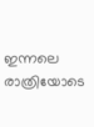ഇന്നലെ രാത്രിയോടെ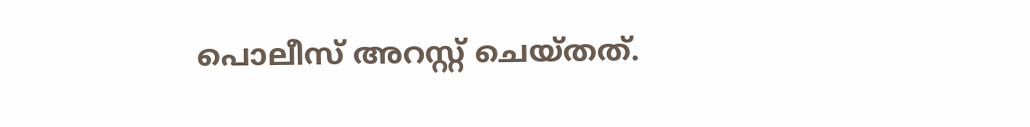പൊലീസ് അറസ്റ്റ് ചെയ്തത്.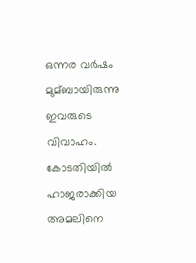ഒന്നര വര്‍ഷം മുമ്ബായിരുന്നു ഇവരുടെ വിവാഹം. കോടതിയില്‍ ഹാജരാക്കിയ അമലിനെ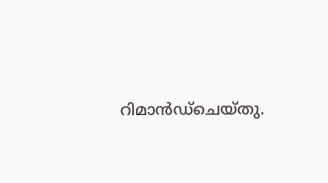റിമാന്‍ഡ്ചെയ്തു.